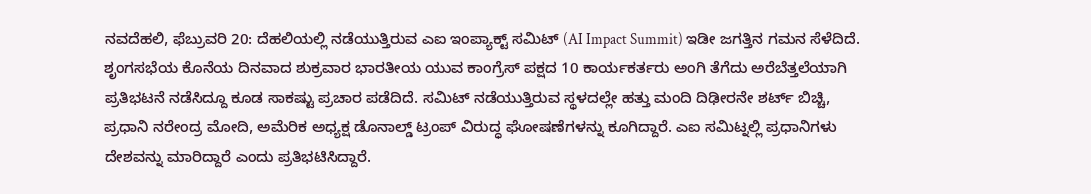ನವದೆಹಲಿ, ಫೆಬ್ರುವರಿ 20: ದೆಹಲಿಯಲ್ಲಿ ನಡೆಯುತ್ತಿರುವ ಎಐ ಇಂಪ್ಯಾಕ್ಟ್ ಸಮಿಟ್ (AI Impact Summit) ಇಡೀ ಜಗತ್ತಿನ ಗಮನ ಸೆಳೆದಿದೆ. ಶೃಂಗಸಭೆಯ ಕೊನೆಯ ದಿನವಾದ ಶುಕ್ರವಾರ ಭಾರತೀಯ ಯುವ ಕಾಂಗ್ರೆಸ್ ಪಕ್ಷದ 10 ಕಾರ್ಯಕರ್ತರು ಅಂಗಿ ತೆಗೆದು ಅರೆಬೆತ್ತಲೆಯಾಗಿ ಪ್ರತಿಭಟನೆ ನಡೆಸಿದ್ದೂ ಕೂಡ ಸಾಕಷ್ಟು ಪ್ರಚಾರ ಪಡೆದಿದೆ. ಸಮಿಟ್ ನಡೆಯುತ್ತಿರುವ ಸ್ಥಳದಲ್ಲೇ ಹತ್ತು ಮಂದಿ ದಿಢೀರನೇ ಶರ್ಟ್ ಬಿಚ್ಚಿ, ಪ್ರಧಾನಿ ನರೇಂದ್ರ ಮೋದಿ, ಅಮೆರಿಕ ಅಧ್ಯಕ್ಷ ಡೊನಾಲ್ಡ್ ಟ್ರಂಪ್ ವಿರುದ್ಧ ಘೋಷಣೆಗಳನ್ನು ಕೂಗಿದ್ದಾರೆ. ಎಐ ಸಮಿಟ್ನಲ್ಲಿ ಪ್ರಧಾನಿಗಳು ದೇಶವನ್ನು ಮಾರಿದ್ದಾರೆ ಎಂದು ಪ್ರತಿಭಟಿಸಿದ್ದಾರೆ.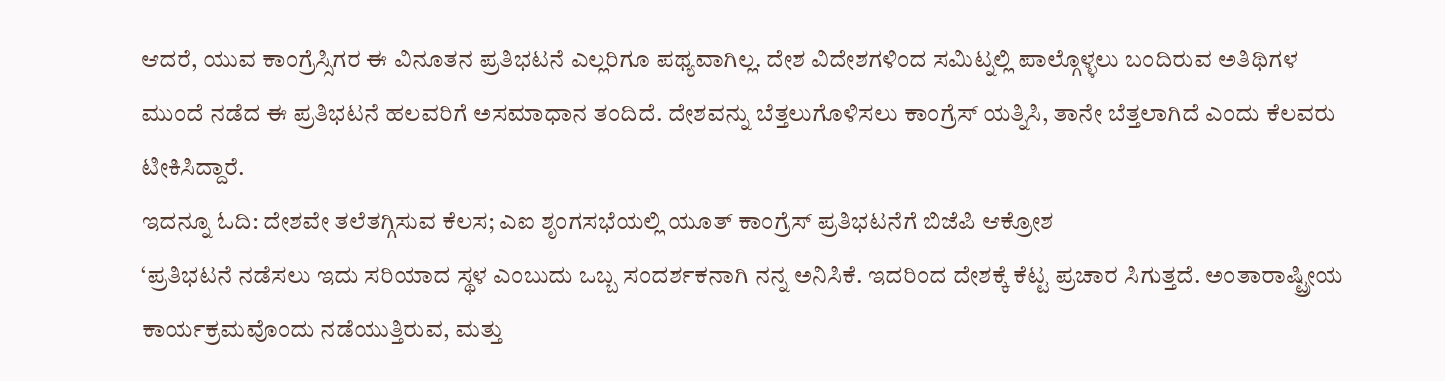ಆದರೆ, ಯುವ ಕಾಂಗ್ರೆಸ್ಸಿಗರ ಈ ವಿನೂತನ ಪ್ರತಿಭಟನೆ ಎಲ್ಲರಿಗೂ ಪಥ್ಯವಾಗಿಲ್ಲ. ದೇಶ ವಿದೇಶಗಳಿಂದ ಸಮಿಟ್ನಲ್ಲಿ ಪಾಲ್ಗೊಳ್ಳಲು ಬಂದಿರುವ ಅತಿಥಿಗಳ ಮುಂದೆ ನಡೆದ ಈ ಪ್ರತಿಭಟನೆ ಹಲವರಿಗೆ ಅಸಮಾಧಾನ ತಂದಿದೆ. ದೇಶವನ್ನು ಬೆತ್ತಲುಗೊಳಿಸಲು ಕಾಂಗ್ರೆಸ್ ಯತ್ನಿಸಿ, ತಾನೇ ಬೆತ್ತಲಾಗಿದೆ ಎಂದು ಕೆಲವರು ಟೀಕಿಸಿದ್ದಾರೆ.
ಇದನ್ನೂ ಓದಿ: ದೇಶವೇ ತಲೆತಗ್ಗಿಸುವ ಕೆಲಸ; ಎಐ ಶೃಂಗಸಭೆಯಲ್ಲಿ ಯೂತ್ ಕಾಂಗ್ರೆಸ್ ಪ್ರತಿಭಟನೆಗೆ ಬಿಜೆಪಿ ಆಕ್ರೋಶ
‘ಪ್ರತಿಭಟನೆ ನಡೆಸಲು ಇದು ಸರಿಯಾದ ಸ್ಥಳ ಎಂಬುದು ಒಬ್ಬ ಸಂದರ್ಶಕನಾಗಿ ನನ್ನ ಅನಿಸಿಕೆ. ಇದರಿಂದ ದೇಶಕ್ಕೆ ಕೆಟ್ಟ ಪ್ರಚಾರ ಸಿಗುತ್ತದೆ. ಅಂತಾರಾಷ್ಟ್ರೀಯ ಕಾರ್ಯಕ್ರಮವೊಂದು ನಡೆಯುತ್ತಿರುವ, ಮತ್ತು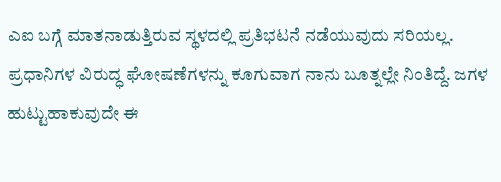ಎಐ ಬಗ್ಗೆ ಮಾತನಾಡುತ್ತಿರುವ ಸ್ಥಳದಲ್ಲಿ ಪ್ರತಿಭಟನೆ ನಡೆಯುವುದು ಸರಿಯಲ್ಲ. ಪ್ರಧಾನಿಗಳ ವಿರುದ್ಧ ಘೋಷಣೆಗಳನ್ನು ಕೂಗುವಾಗ ನಾನು ಬೂತ್ನಲ್ಲೇ ನಿಂತಿದ್ದೆ. ಜಗಳ ಹುಟ್ಟುಹಾಕುವುದೇ ಈ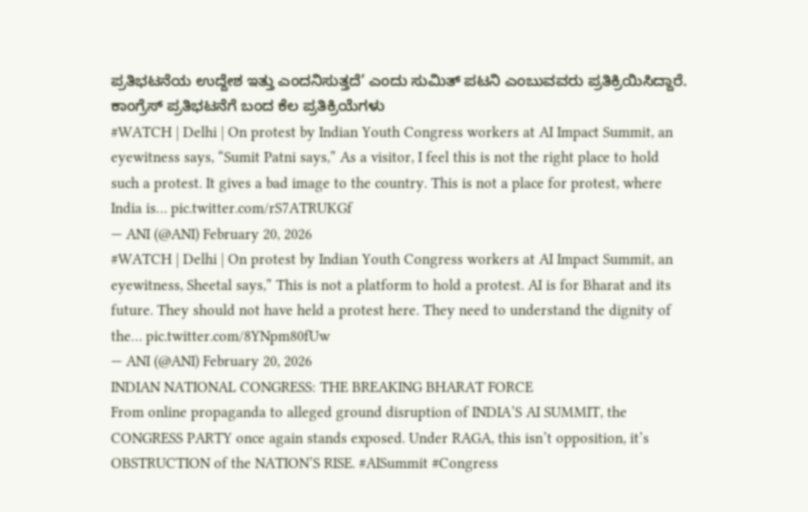ಪ್ರತಿಭಟನೆಯ ಉದ್ದೇಶ ಇತ್ತು ಎಂದನಿಸುತ್ತದೆ’ ಎಂದು ಸುಮಿತ್ ಪಟನಿ ಎಂಬುವವರು ಪ್ರತಿಕ್ರಿಯಿಸಿದ್ದಾರೆ.
ಕಾಂಗ್ರೆಸ್ ಪ್ರತಿಭಟನೆಗೆ ಬಂದ ಕೆಲ ಪ್ರತಿಕ್ರಿಯೆಗಳು
#WATCH | Delhi | On protest by Indian Youth Congress workers at AI Impact Summit, an eyewitness says, “Sumit Patni says,” As a visitor, I feel this is not the right place to hold such a protest. It gives a bad image to the country. This is not a place for protest, where India is… pic.twitter.com/rS7ATRUKGf
— ANI (@ANI) February 20, 2026
#WATCH | Delhi | On protest by Indian Youth Congress workers at AI Impact Summit, an eyewitness, Sheetal says,” This is not a platform to hold a protest. AI is for Bharat and its future. They should not have held a protest here. They need to understand the dignity of the… pic.twitter.com/8YNpm80fUw
— ANI (@ANI) February 20, 2026
INDIAN NATIONAL CONGRESS: THE BREAKING BHARAT FORCE
From online propaganda to alleged ground disruption of INDIA’S AI SUMMIT, the CONGRESS PARTY once again stands exposed. Under RAGA, this isn’t opposition, it’s OBSTRUCTION of the NATION’S RISE. #AISummit #Congress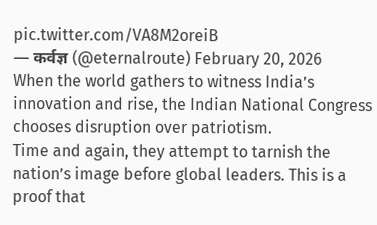pic.twitter.com/VA8M2oreiB
— कर्वज्ञ (@eternalroute) February 20, 2026
When the world gathers to witness India’s innovation and rise, the Indian National Congress chooses disruption over patriotism.
Time and again, they attempt to tarnish the nation’s image before global leaders. This is a proof that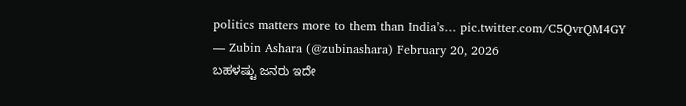politics matters more to them than India’s… pic.twitter.com/C5QvrQM4GY
— Zubin Ashara (@zubinashara) February 20, 2026
ಬಹಳಷ್ಟು ಜನರು ಇದೇ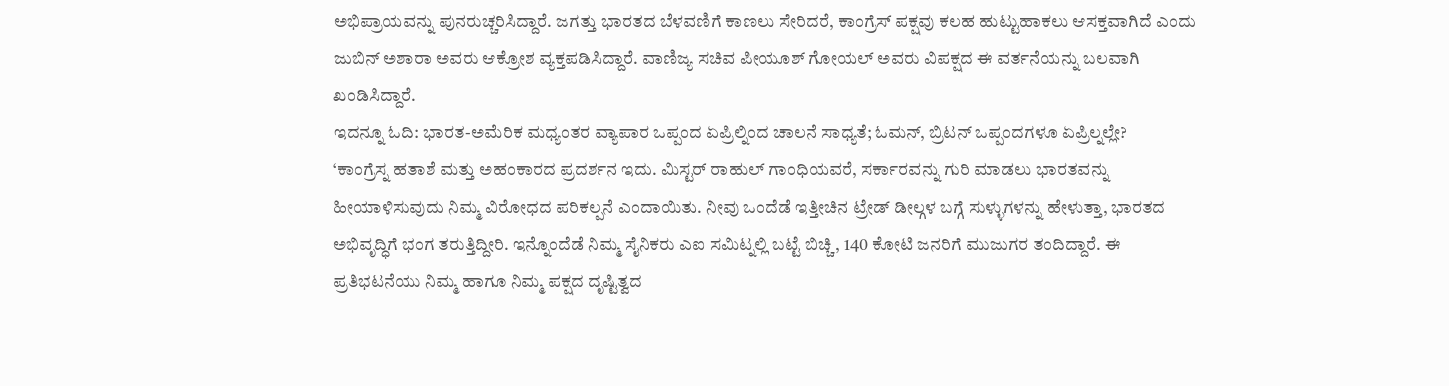ಅಭಿಪ್ರಾಯವನ್ನು ಪುನರುಚ್ಚರಿಸಿದ್ದಾರೆ. ಜಗತ್ತು ಭಾರತದ ಬೆಳವಣಿಗೆ ಕಾಣಲು ಸೇರಿದರೆ, ಕಾಂಗ್ರೆಸ್ ಪಕ್ಷವು ಕಲಹ ಹುಟ್ಟುಹಾಕಲು ಆಸಕ್ತವಾಗಿದೆ ಎಂದು ಜುಬಿನ್ ಅಶಾರಾ ಅವರು ಆಕ್ರೋಶ ವ್ಯಕ್ತಪಡಿಸಿದ್ದಾರೆ. ವಾಣಿಜ್ಯ ಸಚಿವ ಪೀಯೂಶ್ ಗೋಯಲ್ ಅವರು ವಿಪಕ್ಷದ ಈ ವರ್ತನೆಯನ್ನು ಬಲವಾಗಿ ಖಂಡಿಸಿದ್ದಾರೆ.
ಇದನ್ನೂ ಓದಿ: ಭಾರತ-ಅಮೆರಿಕ ಮಧ್ಯಂತರ ವ್ಯಾಪಾರ ಒಪ್ಪಂದ ಏಪ್ರಿಲ್ನಿಂದ ಚಾಲನೆ ಸಾಧ್ಯತೆ; ಓಮನ್, ಬ್ರಿಟನ್ ಒಪ್ಪಂದಗಳೂ ಏಪ್ರಿಲ್ನಲ್ಲೇ?
‘ಕಾಂಗ್ರೆಸ್ನ ಹತಾಶೆ ಮತ್ತು ಅಹಂಕಾರದ ಪ್ರದರ್ಶನ ಇದು. ಮಿಸ್ಟರ್ ರಾಹುಲ್ ಗಾಂಧಿಯವರೆ, ಸರ್ಕಾರವನ್ನು ಗುರಿ ಮಾಡಲು ಭಾರತವನ್ನು ಹೀಯಾಳಿಸುವುದು ನಿಮ್ಮ ವಿರೋಧದ ಪರಿಕಲ್ಪನೆ ಎಂದಾಯಿತು. ನೀವು ಒಂದೆಡೆ ಇತ್ತೀಚಿನ ಟ್ರೇಡ್ ಡೀಲ್ಗಳ ಬಗ್ಗೆ ಸುಳ್ಳುಗಳನ್ನು ಹೇಳುತ್ತಾ, ಭಾರತದ ಅಭಿವೃದ್ಧಿಗೆ ಭಂಗ ತರುತ್ತಿದ್ದೀರಿ. ಇನ್ನೊಂದೆಡೆ ನಿಮ್ಮ ಸೈನಿಕರು ಎಐ ಸಮಿಟ್ನಲ್ಲಿ ಬಟ್ಟೆ ಬಿಚ್ಚಿ, 140 ಕೋಟಿ ಜನರಿಗೆ ಮುಜುಗರ ತಂದಿದ್ದಾರೆ. ಈ ಪ್ರತಿಭಟನೆಯು ನಿಮ್ಮ ಹಾಗೂ ನಿಮ್ಮ ಪಕ್ಷದ ದೃಷ್ಟಿತ್ವದ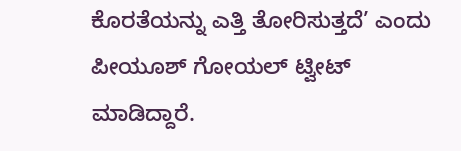ಕೊರತೆಯನ್ನು ಎತ್ತಿ ತೋರಿಸುತ್ತದೆ’ ಎಂದು ಪೀಯೂಶ್ ಗೋಯಲ್ ಟ್ವೀಟ್ ಮಾಡಿದ್ದಾರೆ.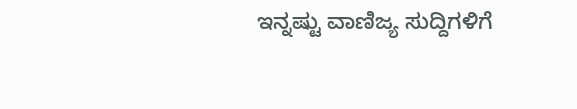ಇನ್ನಷ್ಟು ವಾಣಿಜ್ಯ ಸುದ್ದಿಗಳಿಗೆ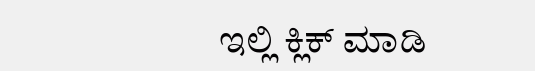ಇಲ್ಲಿ ಕ್ಲಿಕ್ ಮಾಡಿ